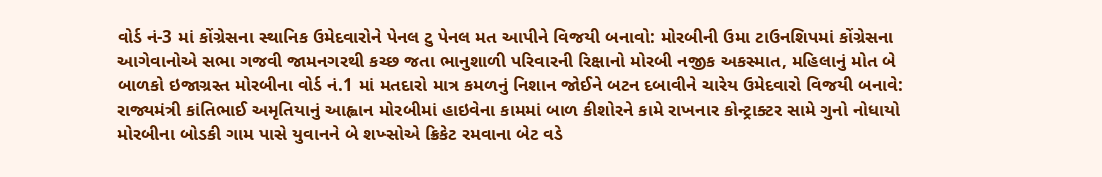વોર્ડ નં-3 માં કોંગ્રેસના સ્થાનિક ઉમેદવારોને પેનલ ટુ પેનલ મત આપીને વિજયી બનાવો: મોરબીની ઉમા ટાઉનશિપમાં કોંગ્રેસના આગેવાનોએ સભા ગજવી જામનગરથી કચ્છ જતા ભાનુશાળી પરિવારની રિક્ષાનો મોરબી નજીક અકસ્માત, મહિલાનું મોત બે બાળકો ઇજાગ્રસ્ત મોરબીના વોર્ડ નં.1 માં મતદારો માત્ર કમળનું નિશાન જોઈને બટન દબાવીને ચારેય ઉમેદવારો વિજયી બનાવે: રાજ્યમંત્રી કાંતિભાઈ અમૃતિયાનું આહ્વાન મોરબીમાં હાઇવેના કામમાં બાળ કીશોરને કામે રાખનાર કોન્ટ્રાક્ટર સામે ગુનો નોધાયો મોરબીના બોડકી ગામ પાસે યુવાનને બે શખ્સોએ ક્રિકેટ રમવાના બેટ વડે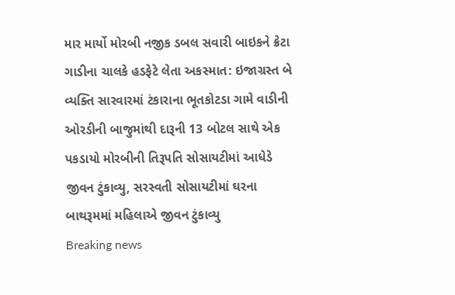માર માર્યો મોરબી નજીક ડબલ સવારી બાઇકને ક્રેટા ગાડીના ચાલકે હડફેટે લેતા અકસ્માત: ઇજાગ્રસ્ત બે વ્યક્તિ સારવારમાં ટંકારાના ભૂતકોટડા ગામે વાડીની ઓરડીની બાજુમાંથી દારૂની 13 બોટલ સાથે એક પકડાયો મોરબીની તિરૂપતિ સોસાયટીમાં આધેડે જીવન ટુંકાવ્યુ, સરસ્વતી સોસાયટીમાં ઘરના બાથરૂમમાં મહિલાએ જીવન ટુંકાવ્યુ
Breaking news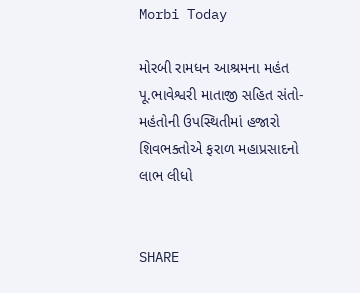Morbi Today

મોરબી રામધન આશ્રમના મહંત પૂ.ભાવેશ્વરી માતાજી સહિત સંતો-મહંતોની ઉપસ્થિતીમાં હજારો શિવભક્તોએ ફરાળ મહાપ્રસાદનો લાભ લીધો


SHARE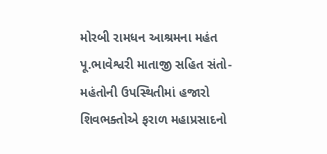મોરબી રામધન આશ્રમના મહંત પૂ.ભાવેશ્વરી માતાજી સહિત સંતો-મહંતોની ઉપસ્થિતીમાં હજારો શિવભક્તોએ ફરાળ મહાપ્રસાદનો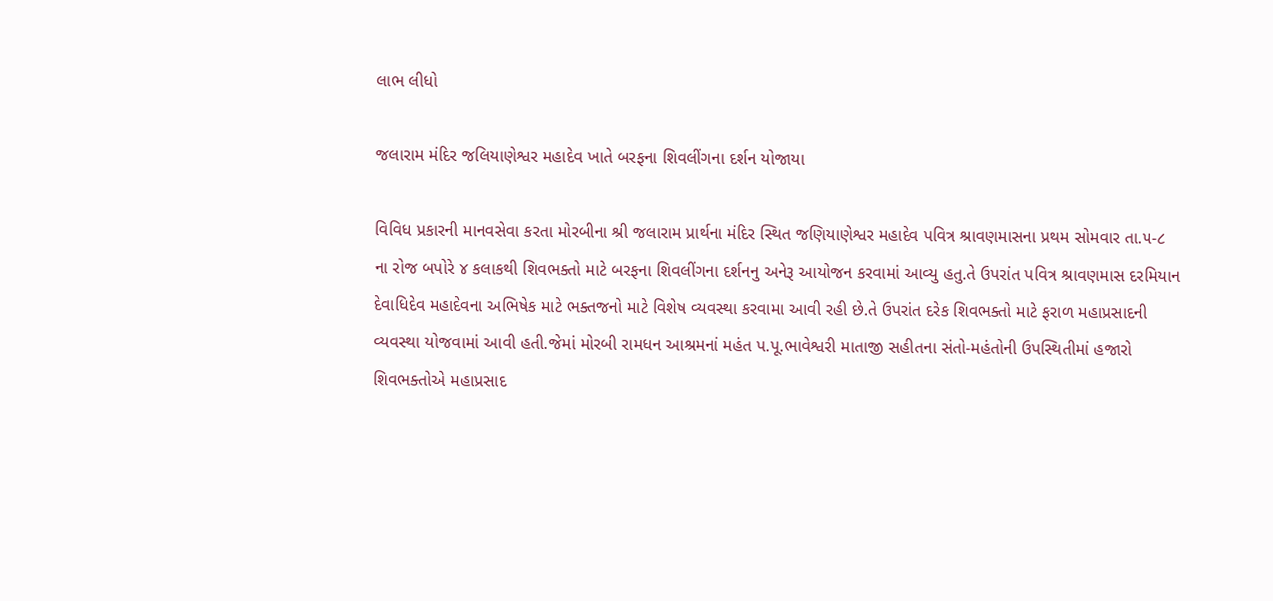લાભ લીધો

જલારામ મંદિર જલિયાણેશ્વર મહાદેવ ખાતે બરફના શિવલીંગના દર્શન યોજાયા

વિવિધ પ્રકારની માનવસેવા કરતા મોરબીના શ્રી જલારામ પ્રાર્થના મંદિર સ્થિત જણિયાણેશ્વર મહાદેવ પવિત્ર શ્રાવણમાસના પ્રથમ સોમવાર તા.૫-૮ ના રોજ બપોરે ૪ કલાકથી શિવભક્તો માટે બરફના શિવલીંગના દર્શનનુ અનેરૂ આયોજન કરવામાં આવ્યુ હતુ.તે ઉપરાંત પવિત્ર શ્રાવણમાસ દરમિયાન દેવાધિદેવ મહાદેવના અભિષેક માટે ભક્તજનો માટે વિશેષ વ્યવસ્થા કરવામા આવી રહી છે.તે ઉપરાંત દરેક શિવભક્તો માટે ફરાળ મહાપ્રસાદની વ્યવસ્થા યોજવામાં આવી હતી.જેમાં મોરબી રામધન આશ્રમનાં મહંત પ.પૂ.ભાવેશ્વરી માતાજી સહીતના સંતો-મહંતોની ઉપસ્થિતીમાં હજારો શિવભક્તોએ મહાપ્રસાદ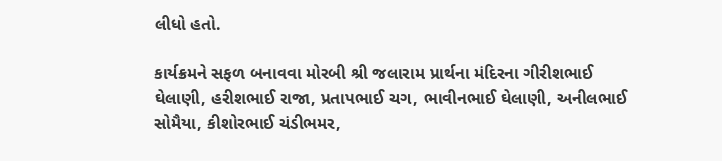લીધો હતો.

કાર્યક્રમને સફળ બનાવવા મોરબી શ્રી જલારામ પ્રાર્થના મંદિરના ગીરીશભાઈ ઘેલાણી, હરીશભાઈ રાજા, પ્રતાપભાઈ ચગ, ભાવીનભાઈ ઘેલાણી, અનીલભાઈ સોમૈયા, કીશોરભાઈ ચંડીભમર,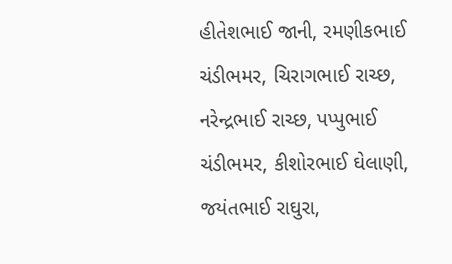હીતેશભાઈ જાની, રમણીકભાઈ ચંડીભમર, ચિરાગભાઈ રાચ્છ, નરેન્દ્રભાઈ રાચ્છ, પપ્પુભાઈ ચંડીભમર, કીશોરભાઈ ઘેલાણી, જયંતભાઈ રાઘુરા,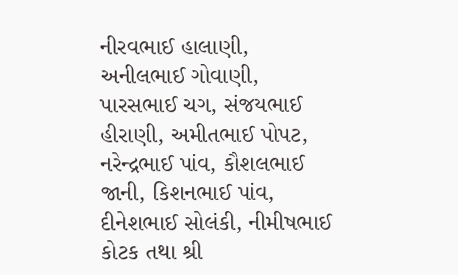નીરવભાઈ હાલાણી, અનીલભાઈ ગોવાણી, પારસભાઈ ચગ, સંજયભાઈ હીરાણી, અમીતભાઈ પોપટ, નરેન્દ્રભાઈ પાંવ, કૌશલભાઈ જાની, કિશનભાઈ પાંવ, દીનેશભાઈ સોલંકી, નીમીષભાઈ કોટક તથા શ્રી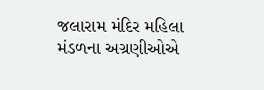જલારામ મંદિર મહિલા મંડળના અગ્રણીઓએ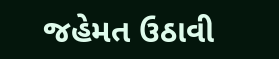જહેમત ઉઠાવી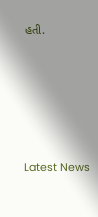હતી.






Latest News